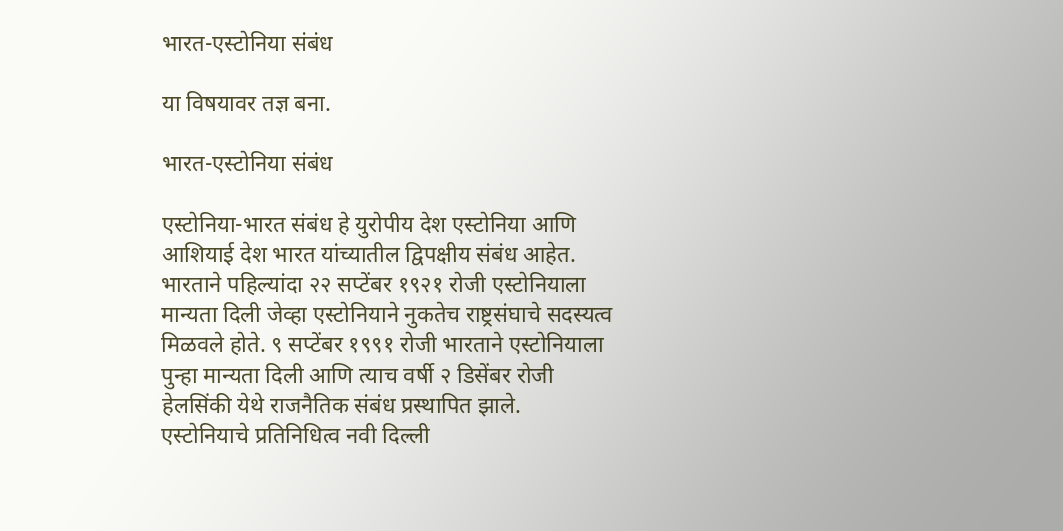भारत-एस्टोनिया संबंध

या विषयावर तज्ञ बना.

भारत-एस्टोनिया संबंध

एस्टोनिया-भारत संबंध हे युरोपीय देश एस्टोनिया आणि आशियाई देश भारत यांच्यातील द्विपक्षीय संबंध आहेत. भारताने पहिल्यांदा २२ सप्टेंबर १९२१ रोजी एस्टोनियाला मान्यता दिली जेव्हा एस्टोनियाने नुकतेच राष्ट्रसंघाचे सदस्यत्व मिळवले होते. ९ सप्टेंबर १९९१ रोजी भारताने एस्टोनियाला पुन्हा मान्यता दिली आणि त्याच वर्षी २ डिसेंबर रोजी हेलसिंकी येथे राजनैतिक संबंध प्रस्थापित झाले. एस्टोनियाचे प्रतिनिधित्व नवी दिल्ली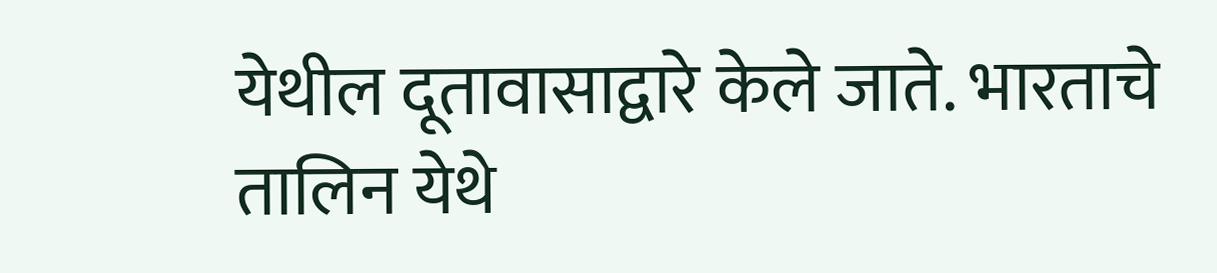येथील दूतावासाद्वारे केले जाते. भारताचे तालिन येथे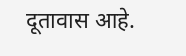दूतावास आहे.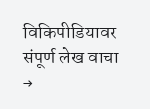विकिपीडियावर संपूर्ण लेख वाचा →